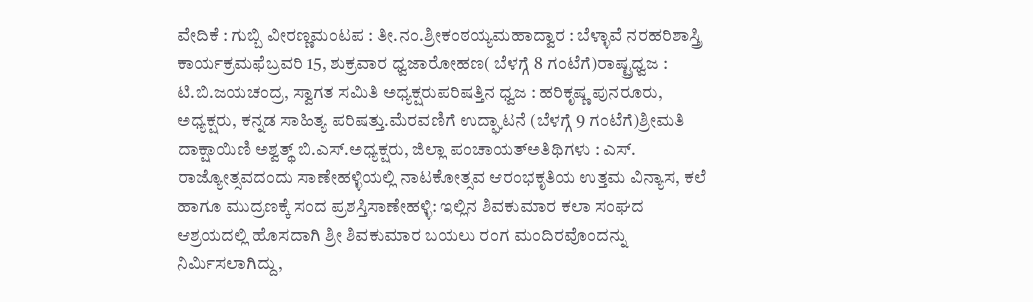ವೇದಿಕೆ : ಗುಬ್ಬಿ ವೀರಣ್ಣಮಂಟಪ : ತೀ.ನಂ.ಶ್ರೀಕಂಠಯ್ಯಮಹಾದ್ವಾರ : ಬೆಳ್ಳಾವೆ ನರಹರಿಶಾಸ್ತ್ರಿ ಕಾರ್ಯಕ್ರಮಫೆಬ್ರವರಿ 15, ಶುಕ್ರವಾರ ಧ್ವಜಾರೋಹಣ( ಬೆಳಗ್ಗೆ 8 ಗಂಟೆಗೆ)ರಾಷ್ಟ್ರಧ್ವಜ : ಟಿ.ಬಿ.ಜಯಚಂದ್ರ, ಸ್ವಾಗತ ಸಮಿತಿ ಅಧ್ಯಕ್ಷರುಪರಿಷತ್ತಿನ ಧ್ವಜ : ಹರಿಕೃಷ್ಣ ಪುನರೂರು, ಅಧ್ಯಕ್ಷರು, ಕನ್ನಡ ಸಾಹಿತ್ಯ ಪರಿಷತ್ತು.ಮೆರವಣಿಗೆ ಉದ್ಘಾಟನೆ (ಬೆಳಗ್ಗೆ 9 ಗಂಟೆಗೆ)ಶ್ರೀಮತಿ ದಾಕ್ಷಾಯಿಣಿ ಅಶ್ವತ್ಥ್ ಬಿ.ಎಸ್.ಅಧ್ಯಕ್ಷರು, ಜಿಲ್ಲಾ ಪಂಚಾಯತ್ಅತಿಥಿಗಳು : ಎಸ್.
ರಾಜ್ಯೋತ್ಸವದಂದು ಸಾಣೇಹಳ್ಳಿಯಲ್ಲಿ ನಾಟಕೋತ್ಸವ ಆರಂಭಕೃತಿಯ ಉತ್ತಮ ವಿನ್ಯಾಸ, ಕಲೆ ಹಾಗೂ ಮುದ್ರಣಕ್ಕೆ ಸಂದ ಪ್ರಶಸ್ತಿಸಾಣೇಹಳ್ಳಿ: ಇಲ್ಲಿನ ಶಿವಕುಮಾರ ಕಲಾ ಸಂಘದ ಆಶ್ರಯದಲ್ಲಿ ಹೊಸದಾಗಿ ಶ್ರೀ ಶಿವಕುಮಾರ ಬಯಲು ರಂಗ ಮಂದಿರವೊಂದನ್ನು ನಿರ್ಮಿಸಲಾಗಿದ್ದು,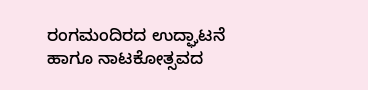ರಂಗಮಂದಿರದ ಉದ್ಘಾಟನೆ ಹಾಗೂ ನಾಟಕೋತ್ಸವದ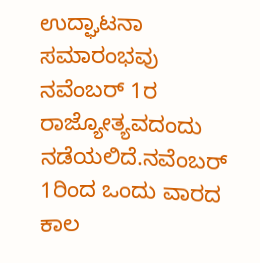ಉದ್ಘಾಟನಾ ಸಮಾರಂಭವು ನವೆಂಬರ್ 1ರ ರಾಜ್ಯೋತ್ಯವದಂದು ನಡೆಯಲಿದೆ.ನವೆಂಬರ್ 1ರಿಂದ ಒಂದು ವಾರದ ಕಾಲ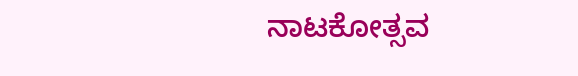ನಾಟಕೋತ್ಸವ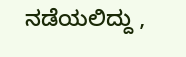ನಡೆಯಲಿದ್ದು ,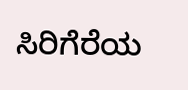ಸಿರಿಗೆರೆಯ